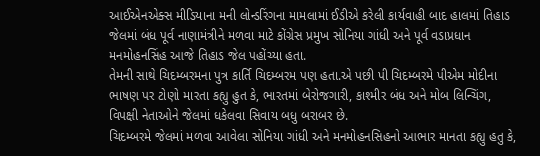આઈએનએક્સ મીડિયાના મની લોન્ડરિંગના મામલામાં ઈડીએ કરેલી કાર્યવાહી બાદ હાલમાં તિહાડ જેલમાં બંધ પૂર્વ નાણામંત્રીને મળવા માટે કોંગ્રેસ પ્રમુખ સોનિયા ગાંધી અને પૂર્વ વડાપ્રધાન મનમોહનસિંહ આજે તિહાડ જેલ પહોંચ્યા હતા.
તેમની સાથે ચિદમ્બરમના પુત્ર કાર્તિ ચિદમ્બરમ પણ હતા.એ પછી પી ચિદમ્બરમે પીએમ મોદીના ભાષણ પર ટોણો મારતા કહ્યુ હુત કે, ભારતમાં બેરોજગારી, કાશ્મીર બંધ અને મોબ લિન્ચિંગ, વિપક્ષી નેતાઓને જેલમાં ધકેલવા સિવાય બધુ બરાબર છે.
ચિદમ્બરમે જેલમાં મળવા આવેલા સોનિયા ગાંધી અને મનમોહનસિહનો આભાર માનતા કહ્યુ હતુ કે,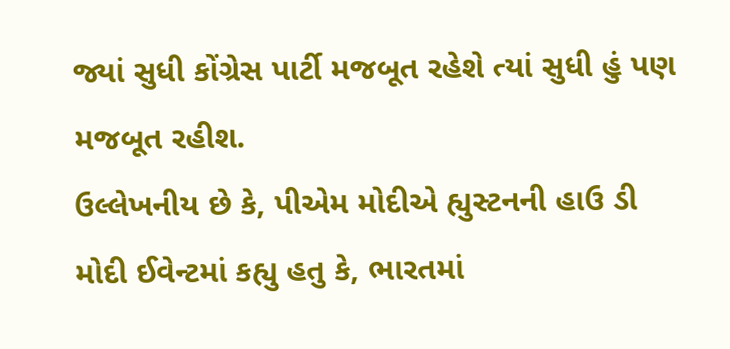જ્યાં સુધી કોંગ્રેસ પાર્ટી મજબૂત રહેશે ત્યાં સુધી હું પણ મજબૂત રહીશ.
ઉલ્લેખનીય છે કે, પીએમ મોદીએ હ્યુસ્ટનની હાઉ ડી મોદી ઈવેન્ટમાં કહ્યુ હતુ કે, ભારતમાં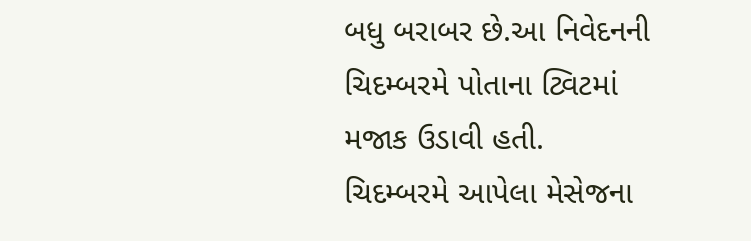બધુ બરાબર છે.આ નિવેદનની ચિદમ્બરમે પોતાના ટ્વિટમાં મજાક ઉડાવી હતી.
ચિદમ્બરમે આપેલા મેસેજના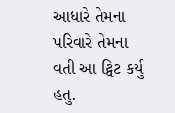આધારે તેમના પરિવારે તેમના વતી આ ટ્વિટ કર્યુ હતુ.